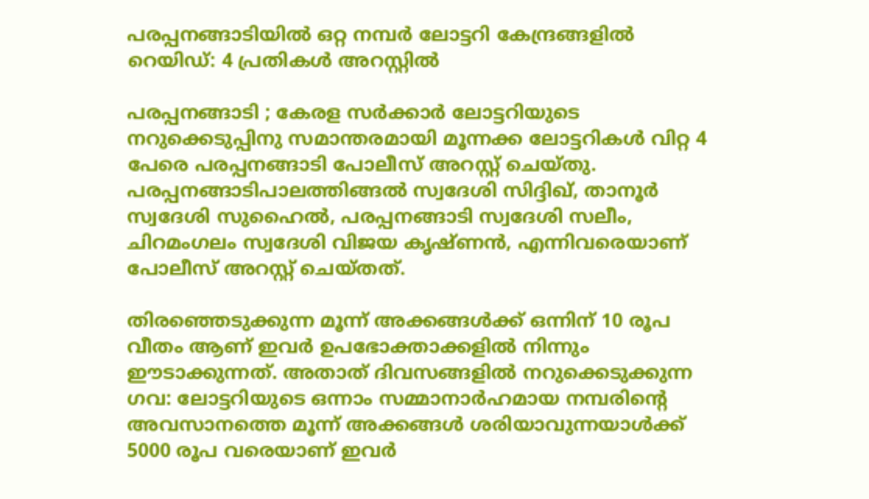പരപ്പനങ്ങാടിയില്‍ ഒറ്റ നമ്പര്‍ ലോട്ടറി കേന്ദ്രങ്ങളില്‍ റെയിഡ്: 4 പ്രതികള്‍ അറസ്റ്റില്‍

പരപ്പനങ്ങാടി ; കേരള സര്‍ക്കാര്‍ ലോട്ടറിയുടെ നറുക്കെടുപ്പിനു സമാന്തരമായി മൂന്നക്ക ലോട്ടറികള്‍ വിറ്റ 4 പേരെ പരപ്പനങ്ങാടി പോലീസ് അറസ്റ്റ് ചെയ്തു. പരപ്പനങ്ങാടിപാലത്തിങ്ങല്‍ സ്വദേശി സിദ്ദിഖ്, താനൂര്‍ സ്വദേശി സുഹൈല്‍, പരപ്പനങ്ങാടി സ്വദേശി സലീം, ചിറമംഗലം സ്വദേശി വിജയ കൃഷ്ണന്‍, എന്നിവരെയാണ് പോലീസ് അറസ്റ്റ് ചെയ്തത്.

തിരഞ്ഞെടുക്കുന്ന മൂന്ന് അക്കങ്ങള്‍ക്ക് ഒന്നിന് 10 രൂപ വീതം ആണ് ഇവര്‍ ഉപഭോക്താക്കളില്‍ നിന്നും ഈടാക്കുന്നത്. അതാത് ദിവസങ്ങളില്‍ നറുക്കെടുക്കുന്ന ഗവ: ലോട്ടറിയുടെ ഒന്നാം സമ്മാനാര്‍ഹമായ നമ്പരിന്റെ അവസാനത്തെ മൂന്ന് അക്കങ്ങള്‍ ശരിയാവുന്നയാള്‍ക്ക് 5000 രൂപ വരെയാണ് ഇവര്‍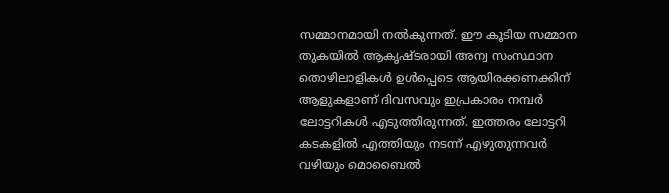സമ്മാനമായി നല്‍കുന്നത്. ഈ കൂടിയ സമ്മാന തുകയില്‍ ആകൃഷ്ടരായി അന്വ സംസ്ഥാന തൊഴിലാളികള്‍ ഉള്‍പ്പെടെ ആയിരക്കണക്കിന് ആളുകളാണ് ദിവസവും ഇപ്രകാരം നമ്പര്‍ ലോട്ടറികള്‍ എടുത്തിരുന്നത്. ഇത്തരം ലോട്ടറി കടകളില്‍ എത്തിയും നടന്ന് എഴുതുന്നവര്‍ വഴിയും മൊബൈല്‍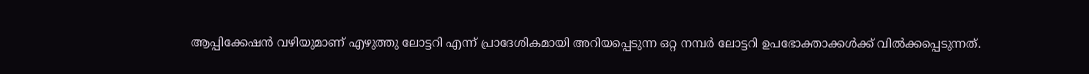ആപ്പിക്കേഷന്‍ വഴിയുമാണ് എഴുത്തു ലോട്ടറി എന്ന് പ്രാദേശികമായി അറിയപ്പെടുന്ന ഒറ്റ നമ്പര്‍ ലോട്ടറി ഉപഭോക്താക്കള്‍ക്ക് വില്‍ക്കപ്പെടുന്നത്.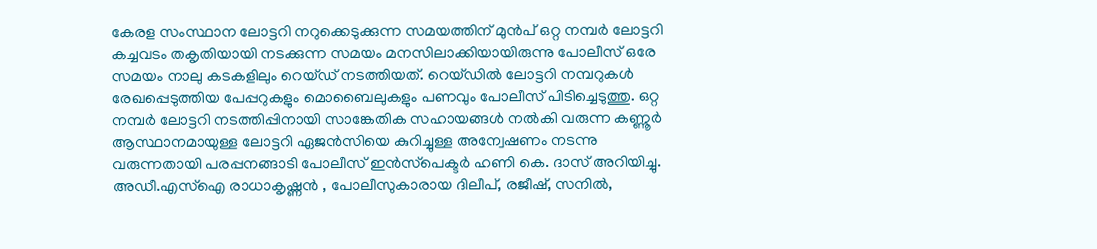കേരള സംസ്ഥാന ലോട്ടറി നറുക്കെടുക്കുന്ന സമയത്തിന് മുന്‍പ് ഒറ്റ നമ്പര്‍ ലോട്ടറി കച്ചവടം തകൃതിയായി നടക്കുന്ന സമയം മനസിലാക്കിയായിരുന്നു പോലീസ് ഒരേ സമയം നാലു കടകളിലും റെയ്ഡ് നടത്തിയത്. റെയ്ഡില്‍ ലോട്ടറി നമ്പറുകള്‍ രേഖപ്പെടുത്തിയ പേപ്പറുകളും മൊബൈലുകളും പണവും പോലീസ് പിടിച്ചെടുത്തു. ഒറ്റ നമ്പര്‍ ലോട്ടറി നടത്തിപ്പിനായി സാങ്കേതിക സഹായങ്ങള്‍ നല്‍കി വരുന്ന കണ്ണൂര്‍ ആസ്ഥാനമായുള്ള ലോട്ടറി ഏജന്‍സിയെ കുറിച്ചുള്ള അന്വേഷണം നടന്നു വരുന്നതായി പരപ്പനങ്ങാടി പോലീസ് ഇന്‍സ്‌പെക്ടര്‍ ഹണി കെ. ദാസ് അറിയിച്ചു.
അഡീ.എസ്‌ഐ രാധാകൃഷ്ണന്‍ , പോലീസുകാരായ ദിലീപ്, രജീഷ്, സനില്‍,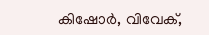കിഷോര്‍, വിവേക്,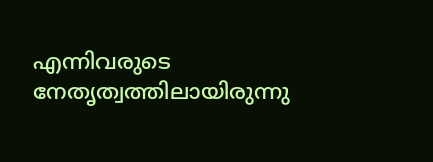എന്നിവരുടെ നേതൃത്വത്തിലായിരുന്നു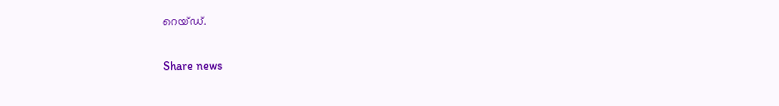റെയ്ഡ്.

Share news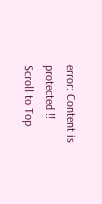error: Content is protected !!
Scroll to Top